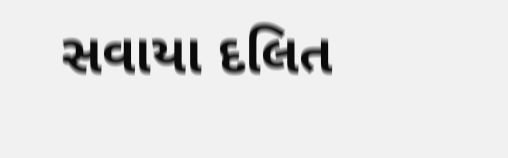સવાયા દલિત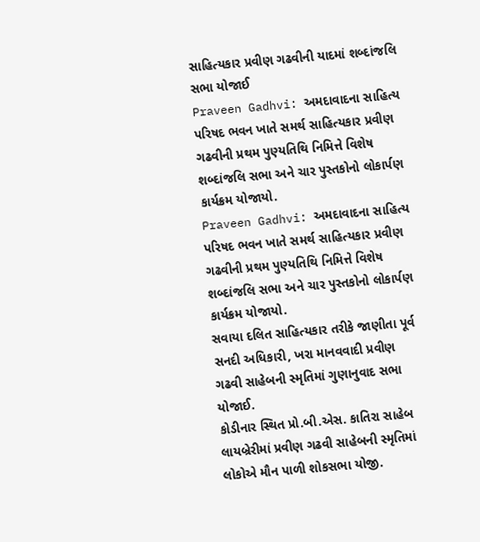સાહિત્યકાર પ્રવીણ ગઢવીની યાદમાં શબ્દાંજલિ સભા યોજાઈ
Praveen Gadhvi: અમદાવાદના સાહિત્ય પરિષદ ભવન ખાતે સમર્થ સાહિત્યકાર પ્રવીણ ગઢવીની પ્રથમ પુણ્યતિથિ નિમિત્તે વિશેષ શબ્દાંજલિ સભા અને ચાર પુસ્તકોનો લોકાર્પણ કાર્યક્રમ યોજાયો.
Praveen Gadhvi: અમદાવાદના સાહિત્ય પરિષદ ભવન ખાતે સમર્થ સાહિત્યકાર પ્રવીણ ગઢવીની પ્રથમ પુણ્યતિથિ નિમિત્તે વિશેષ શબ્દાંજલિ સભા અને ચાર પુસ્તકોનો લોકાર્પણ કાર્યક્રમ યોજાયો.
સવાયા દલિત સાહિત્યકાર તરીકે જાણીતા પૂર્વ સનદી અધિકારી, ખરા માનવવાદી પ્રવીણ ગઢવી સાહેબની સ્મૃતિમાં ગુણાનુવાદ સભા યોજાઈ.
કોડીનાર સ્થિત પ્રો.બી.એસ. કાતિરા સાહેબ લાયબ્રેરીમાં પ્રવીણ ગઢવી સાહેબની સ્મૃતિમાં લોકોએ મૌન પાળી શોકસભા યોજી.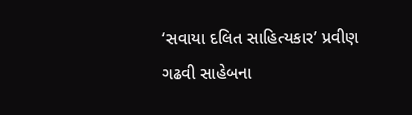‘સવાયા દલિત સાહિત્યકાર’ પ્રવીણ ગઢવી સાહેબના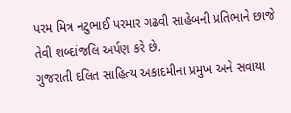પરમ મિત્ર નટુભાઈ પરમાર ગઢવી સાહેબની પ્રતિભાને છાજે તેવી શબ્દાંજલિ અર્પણ કરે છે.
ગુજરાતી દલિત સાહિત્ય અકાદમીના પ્રમુખ અને સવાયા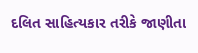દલિત સાહિત્યકાર તરીકે જાણીતા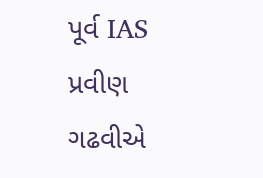પૂર્વ IAS પ્રવીણ ગઢવીએ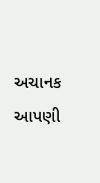અચાનક આપણી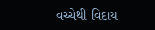વચ્ચેથી વિદાય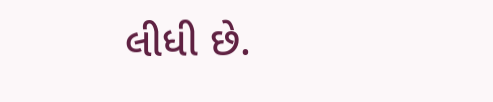લીધી છે.